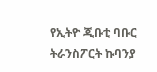የኢትዮ ጂቡቲ ባቡር ትራንስፖርት ኩባንያ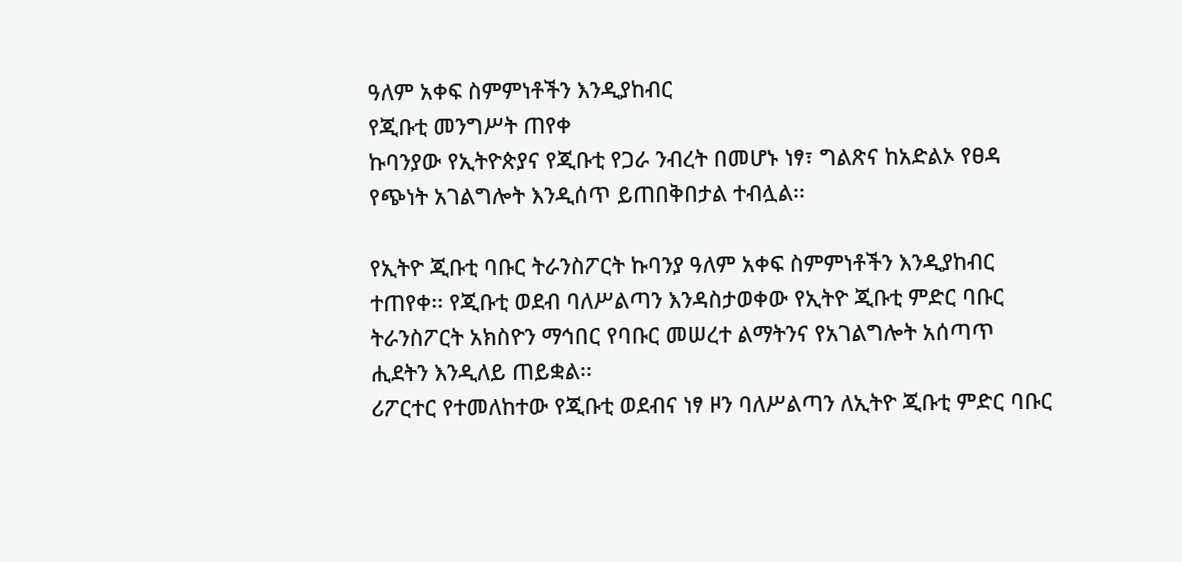ዓለም አቀፍ ስምምነቶችን እንዲያከብር
የጂቡቲ መንግሥት ጠየቀ
ኩባንያው የኢትዮጵያና የጂቡቲ የጋራ ንብረት በመሆኑ ነፃ፣ ግልጽና ከአድልኦ የፀዳ የጭነት አገልግሎት እንዲሰጥ ይጠበቅበታል ተብሏል፡፡

የኢትዮ ጂቡቲ ባቡር ትራንስፖርት ኩባንያ ዓለም አቀፍ ስምምነቶችን እንዲያከብር ተጠየቀ፡፡ የጂቡቲ ወደብ ባለሥልጣን እንዳስታወቀው የኢትዮ ጂቡቲ ምድር ባቡር ትራንስፖርት አክስዮን ማኅበር የባቡር መሠረተ ልማትንና የአገልግሎት አሰጣጥ ሒደትን እንዲለይ ጠይቋል፡፡
ሪፖርተር የተመለከተው የጂቡቲ ወደብና ነፃ ዞን ባለሥልጣን ለኢትዮ ጂቡቲ ምድር ባቡር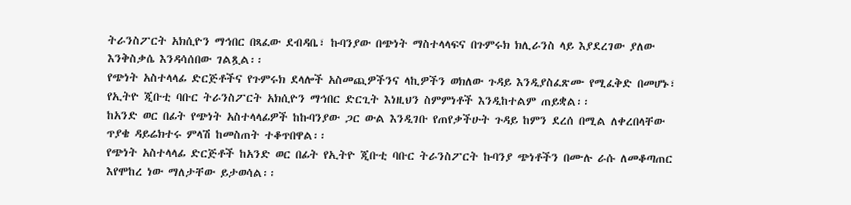ትራንስፖርት አክሲዮን ማኅበር በጻፈው ደብዳቤ፣ ኩባንያው በጭነት ማስተላላፍና በጉምሩክ ክሊራንስ ላይ እያደረገው ያለው እንቅስቃሴ እንዳሳሰበው ገልጿል፡፡
የጭነት አስተላላፊ ድርጅቶችና የጉምሩክ ደላሎች አስመጪዎችንና ላኪዎችን ወክለው ጉዳይ እንዲያስፈጽሙ የሚፈቅድ በመሆኑ፣ የኢትዮ ጂቡቲ ባቡር ትራንስፖርት አክሲዮን ማኅበር ድርጊት እነዚህን ስምምነቶች እንዲከተልም ጠይቋል፡፡
ከአንድ ወር በፊት የጭነት አስተላላፊዎች ከኩባንያው ጋር ውል እንዲገቡ የጠየቃችሁት ጉዳይ ከምን ደረሰ በሚል ለቀረበላቸው ጥያቄ ዳይሬክተሩ ምላሽ ከመስጠት ተቆጥበዋል፡፡
የጭነት አስተላላፊ ድርጅቶች ከአንድ ወር በፊት የኢትዮ ጂቡቲ ባቡር ትራንስፖርት ኩባንያ ጭነቶችን በሙሉ ራሱ ለመቆጣጠር እየሞከረ ነው ማለታቸው ይታወሳል፡፡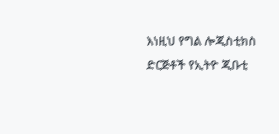እነዚህ የግል ሎጂስቲክስ ድርጅቶች የኢትዮ ጂቡቲ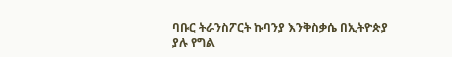ባቡር ትራንስፖርት ኩባንያ እንቅስቃሴ በኢትዮጵያ
ያሉ የግል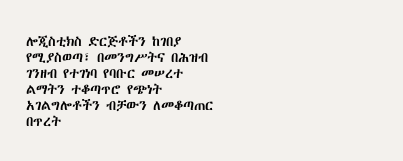ሎጂስቲክስ ድርጅቶችን ከገበያ የሚያስወጣ፣ በመንግሥትና በሕዝብ ገንዘብ የተገነባ የባቡር መሠረተ ልማትን ተቆጣጥሮ የጭነት አገልግሎቶችን ብቻውን ለመቆጣጠር በጥረት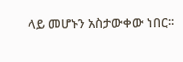ላይ መሆኑን አስታውቀው ነበር፡፡